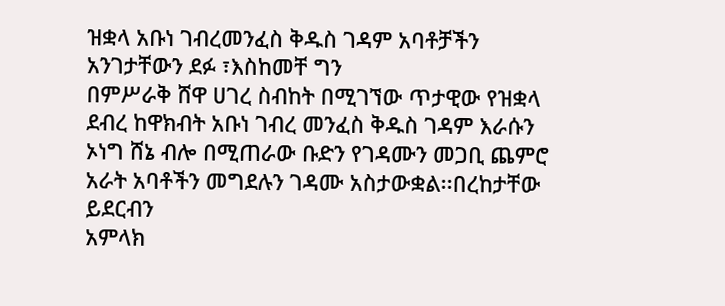ዝቋላ አቡነ ገብረመንፈስ ቅዱስ ገዳም አባቶቻችን አንገታቸውን ደፉ ፣እስከመቸ ግን
በምሥራቅ ሸዋ ሀገረ ስብከት በሚገኘው ጥታዊው የዝቋላ ደብረ ከዋክብት አቡነ ገብረ መንፈስ ቅዱስ ገዳም እራሱን ኦነግ ሸኔ ብሎ በሚጠራው ቡድን የገዳሙን መጋቢ ጨምሮ አራት አባቶችን መግደሉን ገዳሙ አስታውቋል፡፡በረከታቸው ይደርብን
አምላክ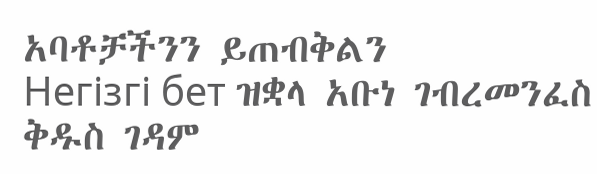አባቶቻችንን ይጠብቅልን
Негізгі бет ዝቋላ አቡነ ገብረመንፈስ ቅዱስ ገዳም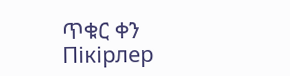ጥቁር ቀን
Пікірлер